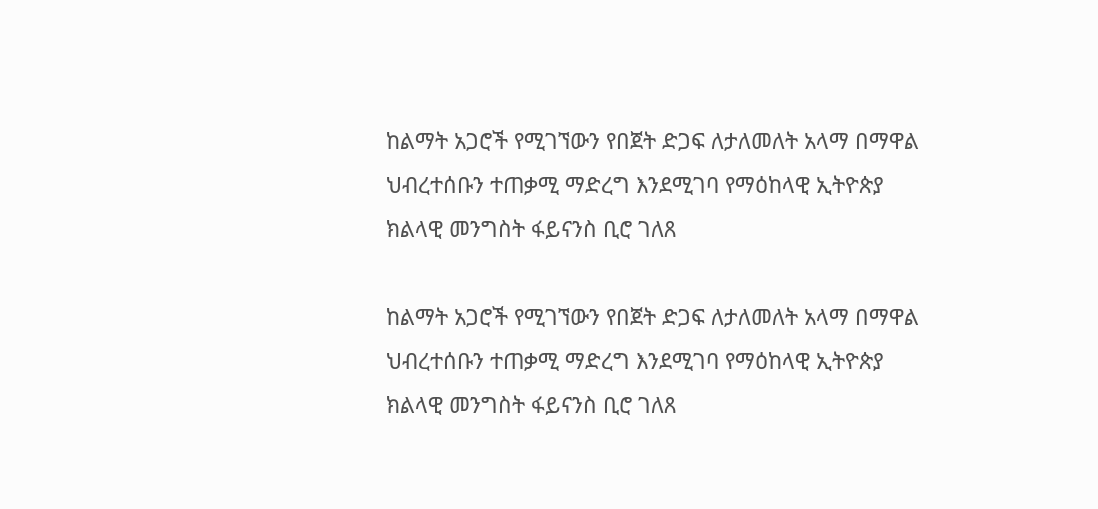ከልማት አጋሮች የሚገኘውን የበጀት ድጋፍ ለታለመለት አላማ በማዋል ህብረተሰቡን ተጠቃሚ ማድረግ እንደሚገባ የማዕከላዊ ኢትዮጵያ ክልላዊ መንግስት ፋይናንስ ቢሮ ገለጸ

ከልማት አጋሮች የሚገኘውን የበጀት ድጋፍ ለታለመለት አላማ በማዋል ህብረተሰቡን ተጠቃሚ ማድረግ እንደሚገባ የማዕከላዊ ኢትዮጵያ ክልላዊ መንግስት ፋይናንስ ቢሮ ገለጸ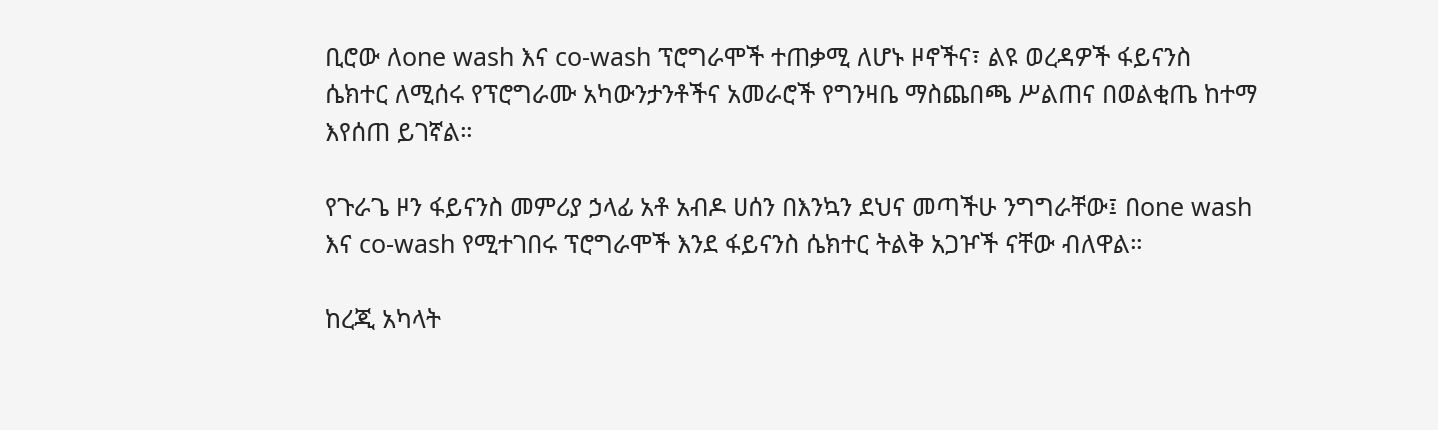ቢሮው ለone wash እና co-wash ፕሮግራሞች ተጠቃሚ ለሆኑ ዞኖችና፣ ልዩ ወረዳዎች ፋይናንስ ሴክተር ለሚሰሩ የፕሮግራሙ አካውንታንቶችና አመራሮች የግንዛቤ ማስጨበጫ ሥልጠና በወልቂጤ ከተማ እየሰጠ ይገኛል።

የጉራጌ ዞን ፋይናንስ መምሪያ ኃላፊ አቶ አብዶ ሀሰን በእንኳን ደህና መጣችሁ ንግግራቸው፤ በone wash እና co-wash የሚተገበሩ ፕሮግራሞች እንደ ፋይናንስ ሴክተር ትልቅ አጋዦች ናቸው ብለዋል።

ከረጂ አካላት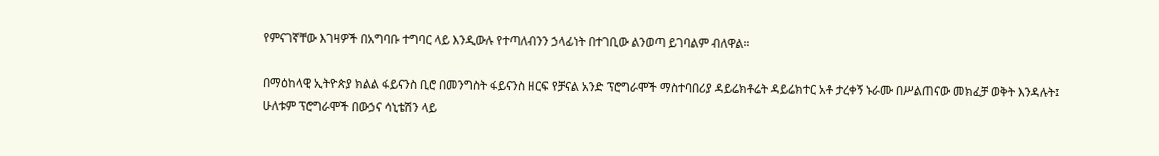የምናገኛቸው እገዛዎች በአግባቡ ተግባር ላይ እንዲውሉ የተጣለብንን ኃላፊነት በተገቢው ልንወጣ ይገባልም ብለዋል።

በማዕከላዊ ኢትዮጵያ ክልል ፋይናንስ ቢሮ በመንግስት ፋይናንስ ዘርፍ የቻናል አንድ ፕሮግራሞች ማስተባበሪያ ዳይሬክቶሬት ዳይሬክተር አቶ ታረቀኝ ኑራሙ በሥልጠናው መክፈቻ ወቅት እንዳሉት፤ ሁለቱም ፕሮግራሞች በውኃና ሳኒቴሽን ላይ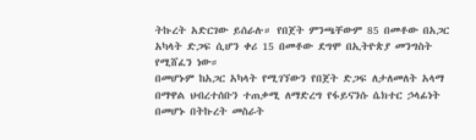ትኩረት አድርገው ይሰራሉ። የበጀት ምንጫቸውም 85 በመቶው በአጋር አካላት ድጋፍ ሲሆን ቀሪ 15 በመቶው ደግሞ በኢትዮጵያ መንግስት የሚሸፈን ነው።
በመሆኑም ከአጋር አካላት የሚገኘውን የበጀት ድጋፍ ለታለመለት አላማ በማዋል ህብረተሰቡን ተጠቃሚ ለማድረግ የፋይናንሱ ሴክተር ኃላፊነት በመሆኑ በትኩረት መስራት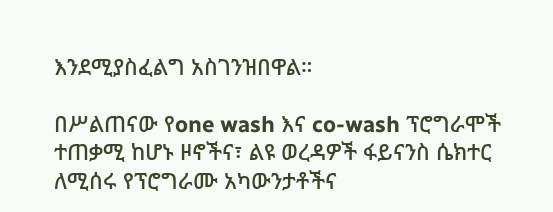እንደሚያስፈልግ አስገንዝበዋል።

በሥልጠናው የone wash እና co-wash ፕሮግራሞች ተጠቃሚ ከሆኑ ዞኖችና፣ ልዩ ወረዳዎች ፋይናንስ ሴክተር ለሚሰሩ የፕሮግራሙ አካውንታቶችና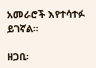አመራሮች እየተሳተፉ ይገኛል።

ዘጋቢ፡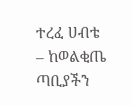ተረፈ ሀብቴ – ከወልቂጤ ጣቢያችን